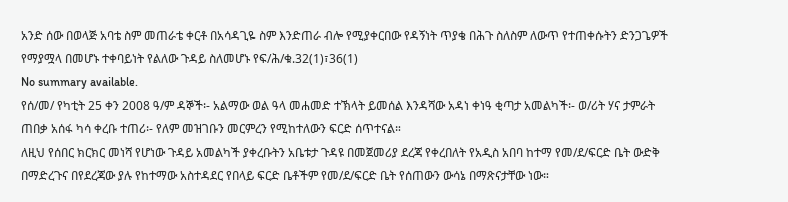አንድ ሰው በወላጅ አባቴ ስም መጠራቴ ቀርቶ በአሳዳጊዬ ስም እንድጠራ ብሎ የሚያቀርበው የዳኝነት ጥያቄ በሕጉ ስለስም ለውጥ የተጠቀሱትን ድንጋጌዎች የማያሟላ በመሆኑ ተቀባይነት የልለው ጉዳይ ስለመሆኑ የፍ/ሕ/ቁ.32(1)፣36(1)
No summary available.
የሰ/መ/ የካቲት 25 ቀን 2008 ዓ/ም ዳኞች፡- አልማው ወል ዓላ መሐመድ ተኽላት ይመሰል እንዳሻው አዳነ ቀነዓ ቂጣታ አመልካች፡- ወ/ሪት ሃና ታምራት ጠበቃ አሰፋ ካሳ ቀረቡ ተጠሪ፡- የለም መዝገቡን መርምረን የሚከተለውን ፍርድ ሰጥተናል።
ለዚህ የሰበር ክርክር መነሻ የሆነው ጉዳይ አመልካች ያቀረቡትን አቤቱታ ጉዳዩ በመጀመሪያ ደረጃ የቀረበለት የአዲስ አበባ ከተማ የመ/ደ/ፍርድ ቤት ውድቅ በማድረጉና በየደረጃው ያሉ የከተማው አስተዳደር የበላይ ፍርድ ቤቶችም የመ/ደ/ፍርድ ቤት የሰጠውን ውሳኔ በማጽናታቸው ነው።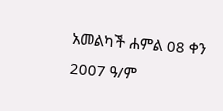አመልካች ሐምል 08 ቀን 2007 ዓ/ም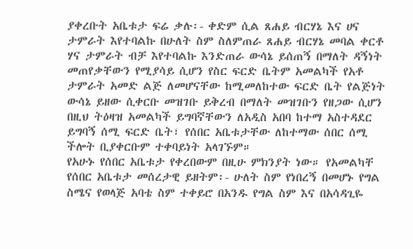ያቀረቡት አቤቱታ ፍሬ ቃሉ፡- ቀድም ሲል ጸሐይ ብርሃኔ እና ሀና ታምራት እየተባልኩ በሁለት ስም ስለምጠራ ጸሐይ ብርሃኔ መባል ቀርቶ ሃና ታምራት ብቻ እየተባልኩ እንድጠራ ውሳኔ ይሰጠኝ በማለት ዳኝነት መጠየቃቸውን የሚያሳይ ሲሆን የስር ፍርድ ቤትም አመልካች የአቶ ታምራት አመድ ልጅ ለመሆናቸው ከሚመለከተው ፍርድ ቤት የልጅነት ውሳኔ ይዘው ሲቀርቡ መዝገቡ ይቅረብ በማለት መዝገቡን የዘጋው ሲሆን በዚህ ትዕዛዝ አመልካች ይግባኛቸውን ለአዲስ አበባ ከተማ አስተዳደር ይግባኝ ሰሚ ፍርድ ቤት፣ የሰበር አቤቱታቸው ለከተማው ሰበር ሰሚ ችሎት ቢያቀርቡም ተቀባይነት አላገኙም።
የአሁኑ የሰበር አቤቱታ የቀረበውም በዚሁ ምክንያት ነው። የአመልካቸ የሰበር አቤቱታ መሰረታዊ ይዘትም፡- ሁለት ስም የነበረኝ በመሆኑ የግል ስሜና የወላጅ አባቴ ስም ተቀይሮ በአንዱ የግል ስም እና በአሳዳጊዬ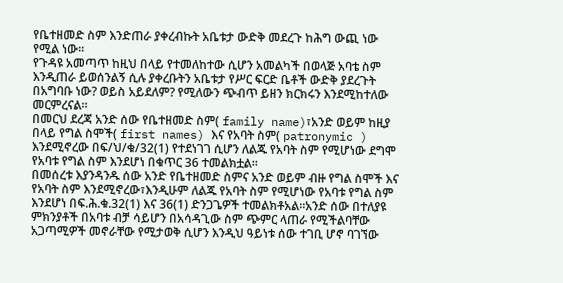የቤተዘመድ ስም እንድጠራ ያቀረብኩት አቤቱታ ውድቅ መደረጉ ከሕግ ውጪ ነው የሚል ነው።
የጉዳዩ አመጣጥ ከዚህ በላይ የተመለከተው ሲሆን አመልካች በወላጅ አባቴ ስም እንዲጠራ ይወሰንልኝ ሲሉ ያቀረቡትን አቤቱታ የሥር ፍርድ ቤቶች ውድቅ ያደረጉት በአግባቡ ነው? ወይስ አይደለም? የሚለውን ጭብጥ ይዘን ክርክሩን እንደሚከተለው መርምረናል።
በመርህ ደረጃ አንድ ሰው የቤተዘመድ ስም( family name)፣አንድ ወይም ከዚያ በላይ የግል ስሞች( first names) እና የአባት ስም( patronymic ) እንደሚኖረው በፍ/ህ/ቁ/32(1) የተደነገገ ሲሆን ለልጁ የአባት ስም የሚሆነው ደግሞ የአባቱ የግል ስም እንደሆነ በቁጥር 36 ተመልክቷል።
በመሰረቱ እያንዳንዱ ሰው አንድ የቤተዘመድ ስምና አንድ ወይም ብዙ የግል ስሞች እና የአባት ስም እንደሚኖረው፣እንዲሁም ለልጁ የአባት ስም የሚሆነው የአባቱ የግል ስም እንደሆነ በፍ.ሕ.ቁ.32(1) እና 36(1) ድንጋጌዎች ተመልክቶአል።አንድ ሰው በተለያዩ ምክንያቶች በአባቱ ብቻ ሳይሆን በአሳዳጊው ስም ጭምር ላጠራ የሚችልባቸው አጋጣሚዎች መኖራቸው የሚታወቅ ሲሆን እንዲህ ዓይነቱ ሰው ተገቢ ሆኖ ባገኘው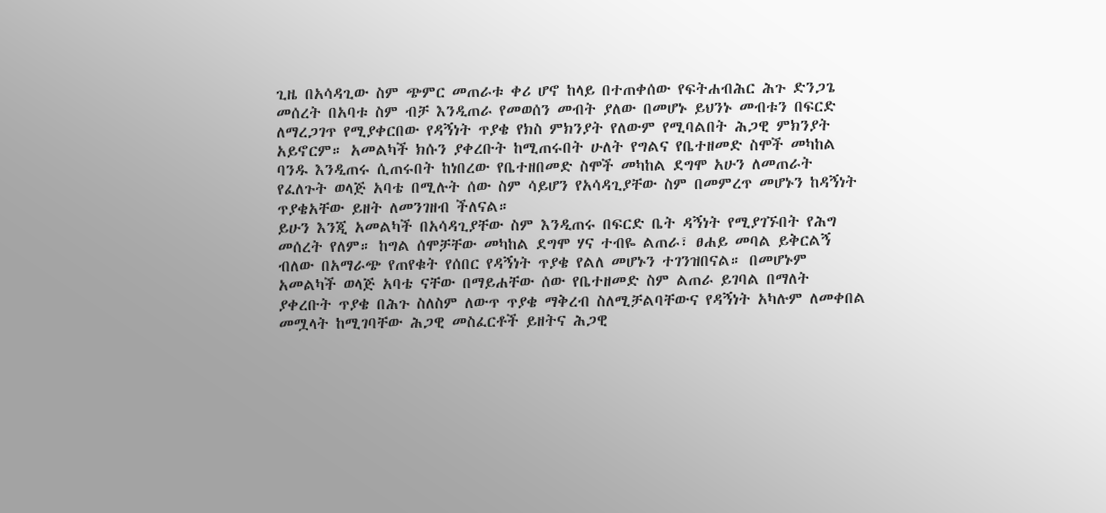ጊዜ በአሳዳጊው ስም ጭምር መጠራቱ ቀሪ ሆኖ ከላይ በተጠቀሰው የፍትሐብሕር ሕጉ ድንጋጌ መሰረት በአባቱ ስም ብቻ እንዲጠራ የመወሰን መብት ያለው በመሆኑ ይህንኑ መብቱን በፍርድ ለማረጋገጥ የሚያቀርበው የዳኝነት ጥያቄ የክስ ምክንያት የለውም የሚባልበት ሕጋዊ ምክንያት አይኖርም። አመልካች ክሱን ያቀረቡት ከሚጠሩበት ሁለት የግልና የቤተዘመድ ስሞች መካከል ባንዱ እንዲጠሩ ሲጠሩበት ከነበረው የቤተዘበመድ ስሞች መካከል ደግሞ አሁን ለመጠራት የፈለጉት ወላጅ አባቴ በሚሉት ሰው ስም ሳይሆን የአሳዳጊያቸው ስም በመምረጥ መሆኑን ከዳኝነት ጥያቄአቸው ይዘት ለመንገዘብ ችለናል።
ይሁን እንጂ አመልካች በአሳዳጊያቸው ስም እንዲጠሩ በፍርድ ቤት ዳኝነት የሚያገኙበት የሕግ መሰረት የለም። ከግል ሰሞቻቸው መካከል ደግሞ ሃና ተብዬ ልጠራ፣ ፀሐይ መባል ይቅርልኝ ብለው በአማራጭ የጠየቁት የሰበር የዳኝነት ጥያቄ የልለ መሆኑን ተገንዝበናል። በመሆኑም አመልካች ወላጅ አባቴ ናቸው በማይሐቸው ሰው የቤተዘመድ ስም ልጠራ ይገባል በማለት ያቀረቡት ጥያቄ በሕጉ ስለስም ለውጥ ጥያቄ ማቅረብ ስለሚቻልባቸውና የዳኝነት አካሉም ለመቀበል መሟላት ከሚገባቸው ሕጋዊ መስፈርቶች ይዘትና ሕጋዊ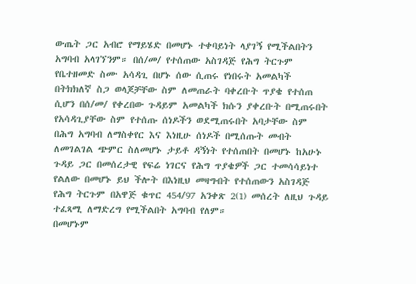ውጤት ጋር አብሮ የማይሄድ በመሆኑ ተቀባይነት ላያገኝ የሚችልበትን አግባብ አላገኘንም። በሰ/መ/ የተሰጠው አስገዳጅ የሕግ ትርጉም የቤተዘመድ ስሙ አሳዳጊ በሆኑ ሰው ሲጠሩ የነበሩት አመልካች በትክክለኛ ስጋ ወላጆቻቸው ስም ለመጠራት ባቀረቡት ጥያቄ የተሰጠ ሲሆን በሰ/መ/ የቀረበው ጉዳይም አመልካች ክሱን ያቀረቡት በሚጠሩበት የአሳዳጊያቸው ስም የተሰጡ ሰነዶችን ወደሚጠሩበት አባታቸው ስም በሕግ አግባብ ለማስቀየር እና እነዚሁ ሰነዶች በሚሰጡት መብት ለመገልገል ጭምር ስለመሆኑ ታይቶ ዳኝነት የተሰጠበት በመሆኑ ከአሁኑ ጉዳይ ጋር በመሰረታዊ የፍሬ ነገርና የሕግ ጥያቄዎች ጋር ተመሳሳይነተ የልለው በመሆኑ ይህ ችሎት በእነዚህ መዛግብት የተሰጠውን አስገዳጅ የሕግ ትርጉም በአዋጅ ቁጥር 454/97 አንቀጽ 2(1) መሰረት ለዚህ ጉዳይ ተፈጻሚ ለማድረግ የሚችልበት አግባብ የለም።
በመሆኑም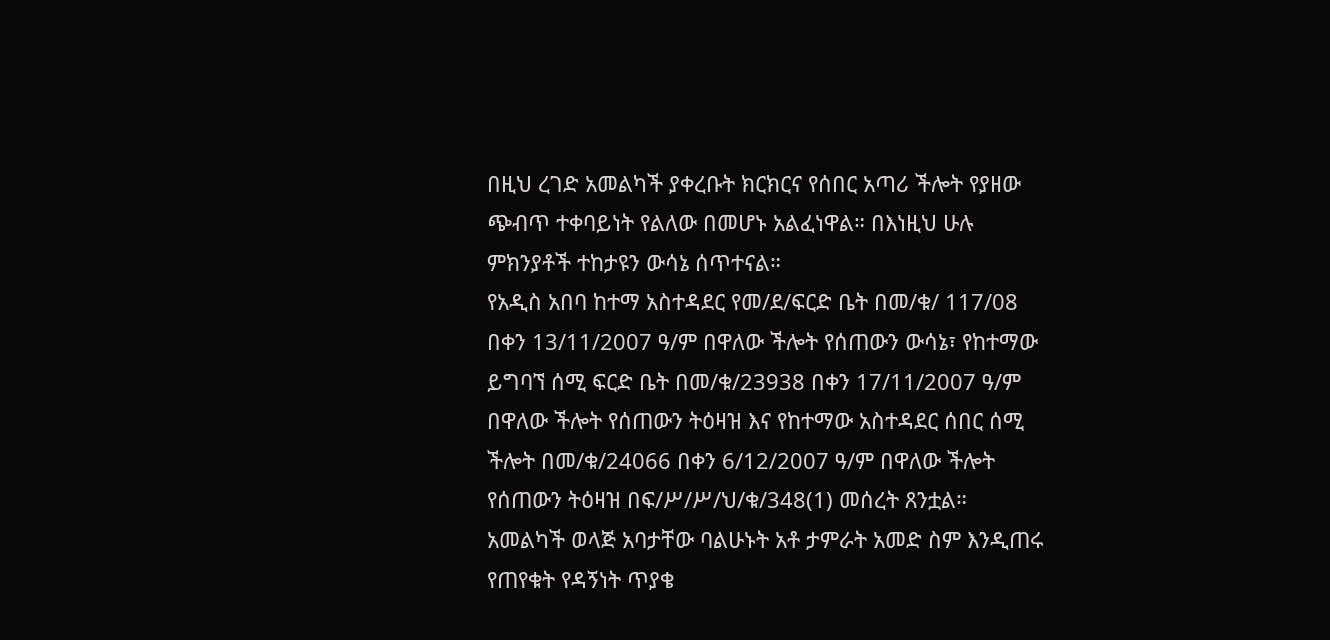በዚህ ረገድ አመልካች ያቀረቡት ክርክርና የሰበር አጣሪ ችሎት የያዘው ጭብጥ ተቀባይነት የልለው በመሆኑ አልፈነዋል። በእነዚህ ሁሉ ምክንያቶች ተከታዩን ውሳኔ ሰጥተናል።
የአዲስ አበባ ከተማ አስተዳደር የመ/ደ/ፍርድ ቤት በመ/ቁ/ 117/08 በቀን 13/11/2007 ዓ/ም በዋለው ችሎት የሰጠውን ውሳኔ፣ የከተማው ይግባኘ ሰሚ ፍርድ ቤት በመ/ቁ/23938 በቀን 17/11/2007 ዓ/ም በዋለው ችሎት የሰጠውን ትዕዛዝ እና የከተማው አስተዳደር ሰበር ሰሚ ችሎት በመ/ቁ/24066 በቀን 6/12/2007 ዓ/ም በዋለው ችሎት የሰጠውን ትዕዛዝ በፍ/ሥ/ሥ/ህ/ቁ/348(1) መሰረት ጸንቷል።
አመልካች ወላጅ አባታቸው ባልሁኑት አቶ ታምራት አመድ ስም እንዲጠሩ የጠየቁት የዳኝነት ጥያቄ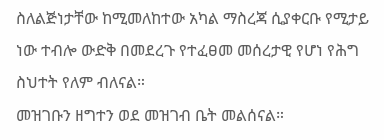ስለልጅነታቸው ከሚመለከተው አካል ማስረጃ ሲያቀርቡ የሚታይ ነው ተብሎ ውድቅ በመደረጉ የተፈፀመ መሰረታዊ የሆነ የሕግ ስህተት የለም ብለናል።
መዝገቡን ዘግተን ወደ መዝገብ ቤት መልሰናል።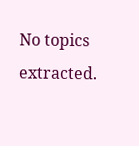No topics extracted.